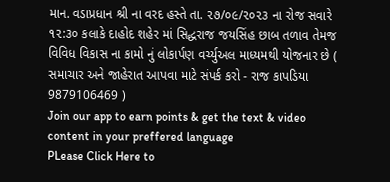માન. વડાપ્રધાન શ્રી ના વરદ હસ્તે તા. ૨૭/૦૯/૨૦૨૩ ના રોજ સવારે ૧૨:૩૦ કલાકે દાહોદ શહેર માં સિદ્ધરાજ જયસિંહ છાબ તળાવ તેમજ વિવિધ વિકાસ ના કામો નું લોકાર્પણ વર્ચ્યુઅલ માધ્યમથી યોજનાર છે ( સમાચાર અને જાહેરાત આપવા માટે સંપર્ક કરો - રાજ કાપડિયા 9879106469 )
Join our app to earn points & get the text & video content in your preffered language
PLease Click Here to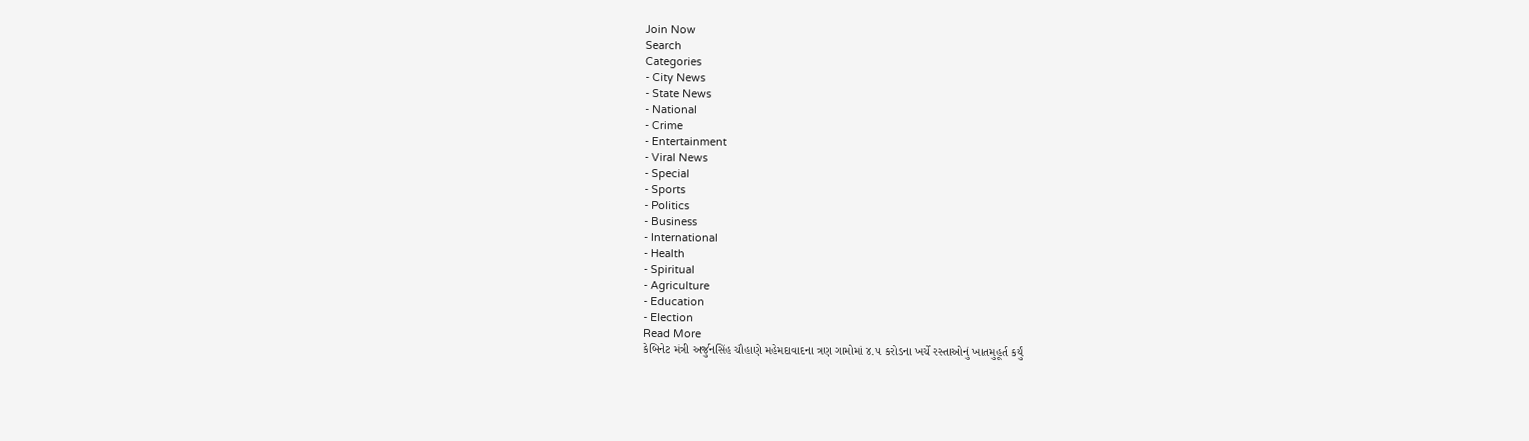Join Now
Search
Categories
- City News
- State News
- National
- Crime
- Entertainment
- Viral News
- Special
- Sports
- Politics
- Business
- International
- Health
- Spiritual
- Agriculture
- Education
- Election
Read More
કેબિનેટ મંત્રી અર્જુનસિંહ ચૌહાણે મહેમદાવાદના ત્રણ ગામોમાં ૪.૫ કરોડના ખર્ચે રસ્તાઓનું ખાતમુહૂર્ત કર્યું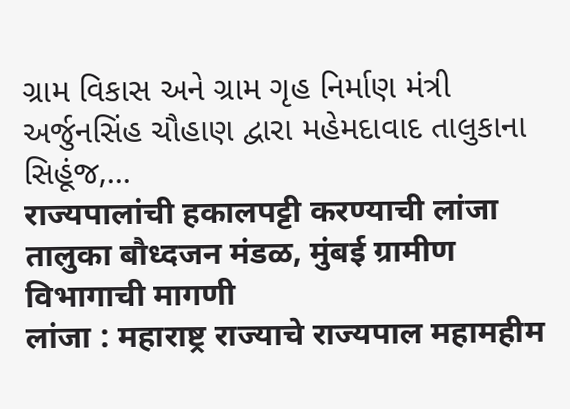ગ્રામ વિકાસ અને ગ્રામ ગૃહ નિર્માણ મંત્રી અર્જુનસિંહ ચૌહાણ દ્વારા મહેમદાવાદ તાલુકાના સિહૂંજ,...
राज्यपालांची हकालपट्टी करण्याची लांजा तालुका बौध्दजन मंडळ, मुंबई ग्रामीण विभागाची मागणी
लांजा : महाराष्ट्र राज्याचे राज्यपाल महामहीम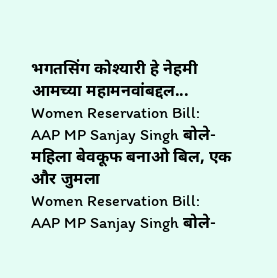भगतसिंग कोश्यारी हे नेहमी आमच्या महामनवांबद्दल...
Women Reservation Bill: AAP MP Sanjay Singh बोले- महिला बेवकूफ बनाओ बिल, एक और जुमला
Women Reservation Bill: AAP MP Sanjay Singh बोले-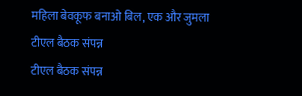महिला बेवकूफ बनाओ बिल, एक और जुमला
टीएल बैठक संपन्न
टीएल बैठक संपन्न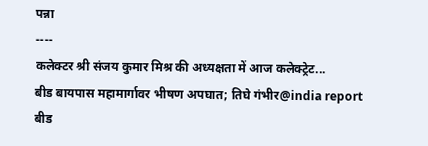पन्ना
----
कलेक्टर श्री संजय कुमार मिश्र की अध्यक्षता में आज कलेक्ट्रेट...
बीड बायपास महामार्गावर भीषण अपघात; तिघे गंभीर@india report
बीड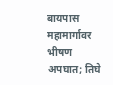बायपास महामार्गावर भीषण अपघात; तिघे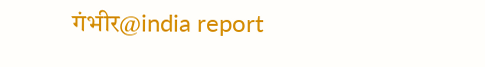गंभीर@india report